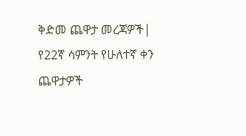ቅድመ ጨዋታ መረጃዎች|  የ22ኛ ሳምንት የሁለተኛ ቀን ጨዋታዎች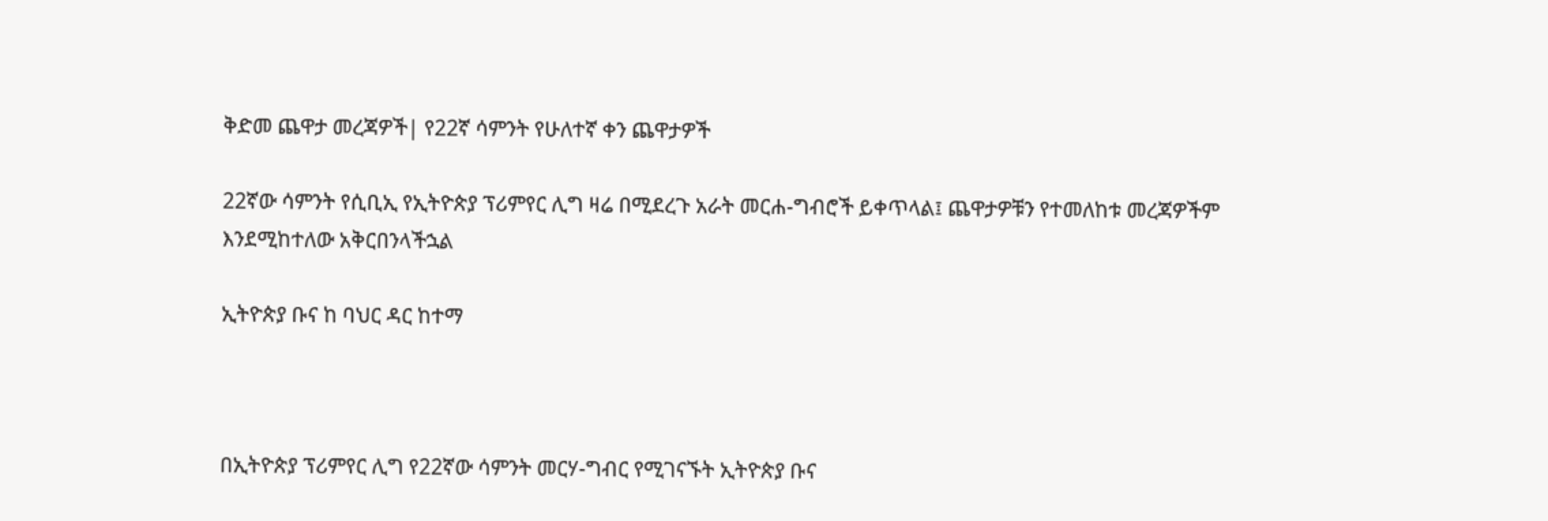ቅድመ ጨዋታ መረጃዎች| የ22ኛ ሳምንት የሁለተኛ ቀን ጨዋታዎች

22ኛው ሳምንት የሲቢኢ የኢትዮጵያ ፕሪምየር ሊግ ዛሬ በሚደረጉ አራት መርሐ-ግብሮች ይቀጥላል፤ ጨዋታዎቹን የተመለከቱ መረጃዎችም እንደሚከተለው አቅርበንላችኋል

ኢትዮጵያ ቡና ከ ባህር ዳር ከተማ



በኢትዮጵያ ፕሪምየር ሊግ የ22ኛው ሳምንት መርሃ-ግብር የሚገናኙት ኢትዮጵያ ቡና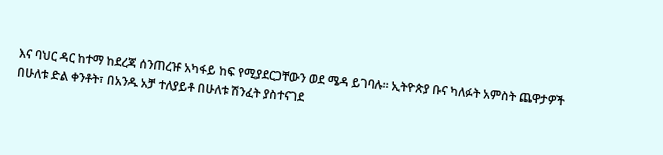እና ባህር ዳር ከተማ ከደረጃ ሰንጠረዡ አካፋይ ከፍ የሚያደርጋቸውን ወደ ሜዳ ይገባሉ። ኢትዮጵያ ቡና ካለፉት አምስት ጨዋታዎች በሁለቱ ድል ቀንቶት፣ በአንዱ አቻ ተለያይቶ በሁለቱ ሽንፈት ያስተናገደ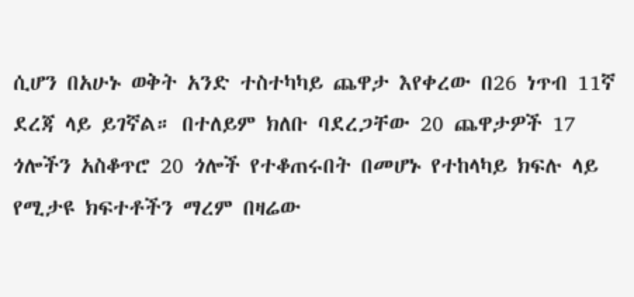ሲሆን በአሁኑ ወቅት አንድ ተስተካካይ ጨዋታ እየቀረው በ26 ነጥብ 11ኛ ደረጃ ላይ ይገኛል። በተለይም ክለቡ ባደረጋቸው 20 ጨዋታዎች 17 ጎሎችን አስቆጥሮ 20 ጎሎች የተቆጠሩበት በመሆኑ የተከላካይ ክፍሉ ላይ የሚታዩ ክፍተቶችን ማረም በዛሬው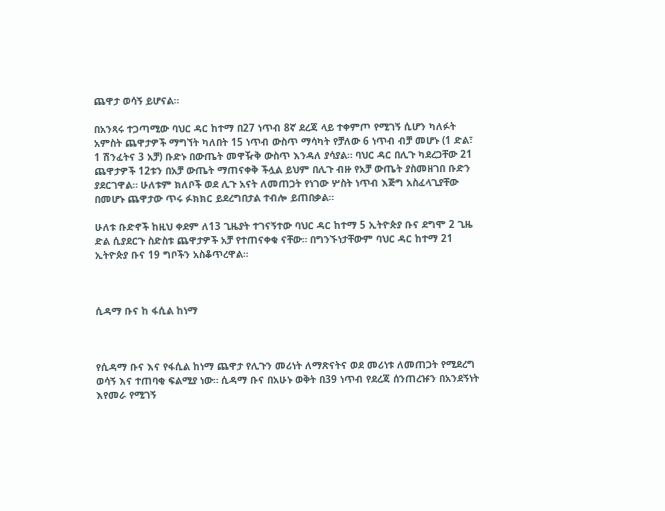ጨዋታ ወሳኝ ይሆናል።

በአንጻሩ ተጋጣሚው ባህር ዳር ከተማ በ27 ነጥብ 8ኛ ደረጃ ላይ ተቀምጦ የሚገኝ ሲሆን ካለፉት አምስት ጨዋታዎች ማግኘት ካለበት 15 ነጥብ ውስጥ ማሳካት የቻለው 6 ነጥብ ብቻ መሆኑ (1 ድል፣ 1 ሽንፈትና 3 አቻ) ቡድኑ በውጤት መዋዥቅ ውስጥ እንዳለ ያሳያል። ባህር ዳር በሊጉ ካደረጋቸው 21 ጨዋታዎች 12ቱን በአቻ ውጤት ማጠናቀቅ ችሏል ይህም በሊጉ ብዙ የአቻ ውጤት ያስመዘገበ ቡድን ያደርገዋል። ሁለቱም ክለቦች ወደ ሊጉ አናት ለመጠጋት የነገው ሦስት ነጥብ እጅግ አስፈላጊያቸው በመሆኑ ጨዋታው ጥሩ ፉክክር ይደረግበታል ተብሎ ይጠበቃል።

ሁለቱ ቡድኖች ከዚህ ቀደም ለ13 ጊዜያት ተገናኝተው ባህር ዳር ከተማ 5 ኢትዮጵያ ቡና ደግሞ 2 ጊዜ ድል ሲያደርጉ ስድስቱ ጨዋታዎች አቻ የተጠናቀቁ ናቸው። በግንኙነታቸውም ባህር ዳር ከተማ 21 ኢትዮጵያ ቡና 19 ግቦችን አስቆጥረዋል።



ሲዳማ ቡና ከ ፋሲል ከነማ



የሲዳማ ቡና እና የፋሲል ከነማ ጨዋታ የሊጉን መሪነት ለማጽናትና ወደ መሪነቱ ለመጠጋት የሚደረግ ወሳኝ እና ተጠባቂ ፍልሚያ ነው። ሲዳማ ቡና በአሁኑ ወቅት በ39 ነጥብ የደረጃ ሰንጠረዡን በአንደኝነት እየመራ የሚገኝ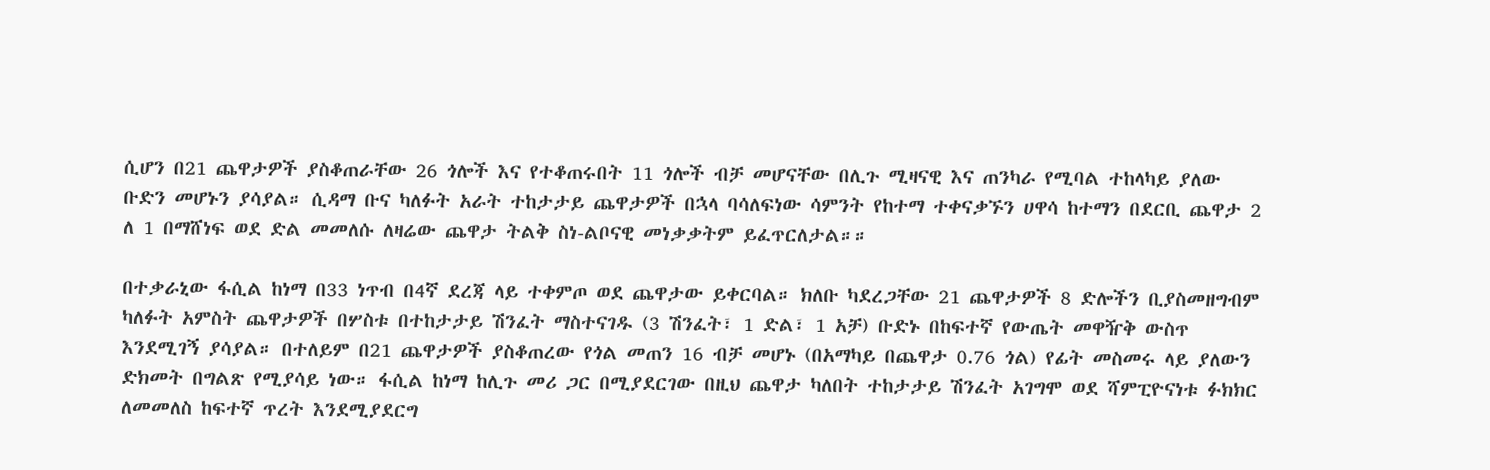ሲሆን በ21 ጨዋታዎች ያስቆጠራቸው 26 ጎሎች እና የተቆጠሩበት 11 ጎሎች ብቻ መሆናቸው በሊጉ ሚዛናዊ እና ጠንካራ የሚባል ተከላካይ ያለው ቡድን መሆኑን ያሳያል። ሲዳማ ቡና ካለፉት አራት ተከታታይ ጨዋታዎች በኋላ ባሳለፍነው ሳምንት የከተማ ተቀናቃኙን ሀዋሳ ከተማን በደርቢ ጨዋታ 2 ለ 1 በማሸነፍ ወደ ድል መመለሱ ለዛሬው ጨዋታ ትልቅ ስነ-ልቦናዊ መነቃቃትም ይፈጥርለታል።።

በተቃራኒው ፋሲል ከነማ በ33 ነጥብ በ4ኛ ደረጃ ላይ ተቀምጦ ወደ ጨዋታው ይቀርባል። ክለቡ ካደረጋቸው 21 ጨዋታዎች 8 ድሎችን ቢያስመዘግብም ካለፉት አምስት ጨዋታዎች በሦስቱ በተከታታይ ሽንፈት ማስተናገዱ (3 ሽንፈት፣ 1 ድል፣ 1 አቻ) ቡድኑ በከፍተኛ የውጤት መዋዥቅ ውስጥ እንደሚገኝ ያሳያል። በተለይም በ21 ጨዋታዎች ያስቆጠረው የጎል መጠን 16 ብቻ መሆኑ (በአማካይ በጨዋታ 0.76 ጎል) የፊት መስመሩ ላይ ያለውን ድክመት በግልጽ የሚያሳይ ነው። ፋሲል ከነማ ከሊጉ መሪ ጋር በሚያደርገው በዚህ ጨዋታ ካለበት ተከታታይ ሽንፈት አገግሞ ወደ ሻምፒዮናነቱ ፉክክር ለመመለስ ከፍተኛ ጥረት እንደሚያደርግ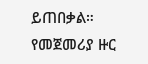ይጠበቃል። የመጀመሪያ ዙር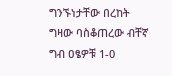ግንኙነታቸው በረከት ግዛው ባስቆጠረው ብቸኛ ግብ ዐፄዎቹ 1-0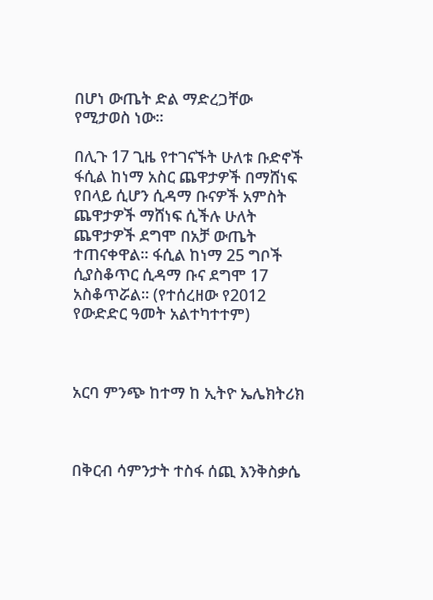በሆነ ውጤት ድል ማድረጋቸው የሚታወስ ነው።

በሊጉ 17 ጊዜ የተገናኙት ሁለቱ ቡድኖች ፋሲል ከነማ አስር ጨዋታዎች በማሸነፍ የበላይ ሲሆን ሲዳማ ቡናዎች አምስት ጨዋታዎች ማሸነፍ ሲችሉ ሁለት ጨዋታዎች ደግሞ በአቻ ውጤት ተጠናቀዋል። ፋሲል ከነማ 25 ግቦች ሲያስቆጥር ሲዳማ ቡና ደግሞ 17 አስቆጥሯል። (የተሰረዘው የ2012 የውድድር ዓመት አልተካተተም)



አርባ ምንጭ ከተማ ከ ኢትዮ ኤሌክትሪክ



በቅርብ ሳምንታት ተስፋ ሰጪ እንቅስቃሴ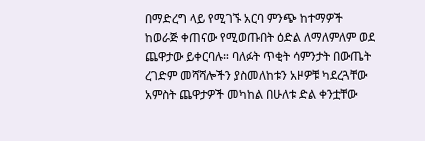በማድረግ ላይ የሚገኙ አርባ ምንጭ ከተማዎች ከወራጅ ቀጠናው የሚወጡበት ዕድል ለማለምለም ወደ ጨዋታው ይቀርባሉ። ባለፉት ጥቂት ሳምንታት በውጤት ረገድም መሻሻሎችን ያስመለከቱን አዞዎቹ ካደረጓቸው አምስት ጨዋታዎች መካከል በሁለቱ ድል ቀንቷቸው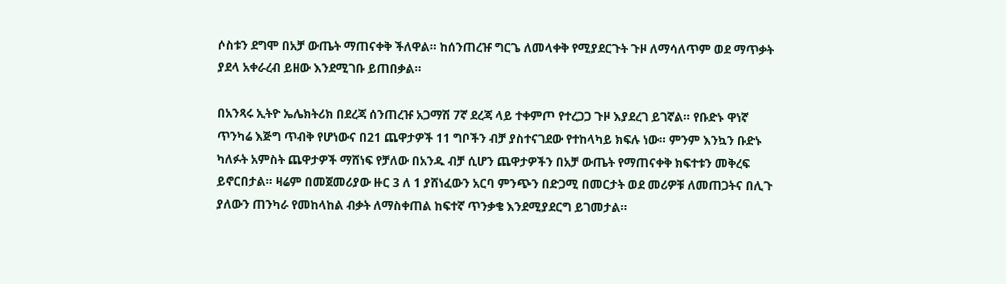ሶስቱን ደግሞ በአቻ ውጤት ማጠናቀቅ ችለዋል። ከሰንጠረዡ ግርጌ ለመላቀቅ የሚያደርጉት ጉዞ ለማሳለጥም ወደ ማጥቃት ያደላ አቀራረብ ይዘው እንደሚገቡ ይጠበቃል።

በአንጻሩ ኢትዮ ኤሌክትሪክ በደረጃ ሰንጠረዡ አጋማሽ 7ኛ ደረጃ ላይ ተቀምጦ የተረጋጋ ጉዞ እያደረገ ይገኛል። የቡድኑ ዋነኛ ጥንካሬ እጅግ ጥብቅ የሆነውና በ21 ጨዋታዎች 11 ግቦችን ብቻ ያስተናገደው የተከላካይ ክፍሉ ነው። ምንም እንኳን ቡድኑ ካለፉት አምስት ጨዋታዎች ማሸነፍ የቻለው በአንዱ ብቻ ሲሆን ጨዋታዎችን በአቻ ውጤት የማጠናቀቅ ክፍተቱን መቅረፍ ይኖርበታል። ዛሬም በመጀመሪያው ዙር 3 ለ 1 ያሸነፈውን አርባ ምንጭን በድጋሚ በመርታት ወደ መሪዎቹ ለመጠጋትና በሊጉ ያለውን ጠንካራ የመከላከል ብቃት ለማስቀጠል ከፍተኛ ጥንቃቄ እንደሚያደርግ ይገመታል።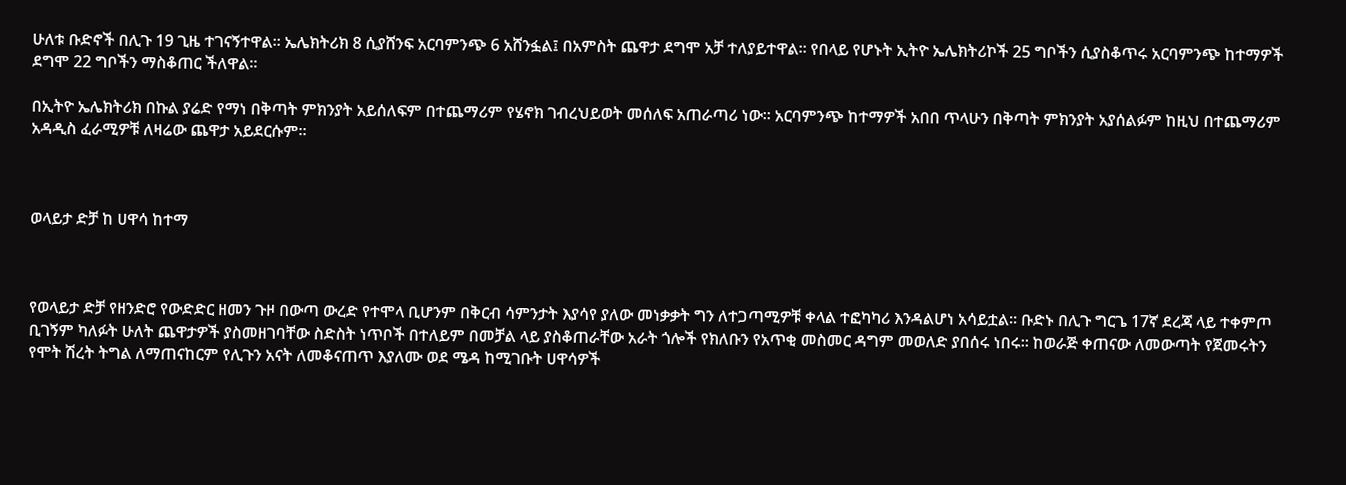ሁለቱ ቡድኖች በሊጉ 19 ጊዜ ተገናኝተዋል። ኤሌክትሪክ 8 ሲያሸንፍ አርባምንጭ 6 አሸንፏል፤ በአምስት ጨዋታ ደግሞ አቻ ተለያይተዋል። የበላይ የሆኑት ኢትዮ ኤሌክትሪኮች 25 ግቦችን ሲያስቆጥሩ አርባምንጭ ከተማዎች ደግሞ 22 ግቦችን ማስቆጠር ችለዋል።

በኢትዮ ኤሌክትሪክ በኩል ያሬድ የማነ በቅጣት ምክንያት አይሰለፍም በተጨማሪም የሄኖክ ገብረህይወት መሰለፍ አጠራጣሪ ነው። አርባምንጭ ከተማዎች አበበ ጥላሁን በቅጣት ምክንያት አያሰልፉም ከዚህ በተጨማሪም አዳዲስ ፈራሚዎቹ ለዛሬው ጨዋታ አይደርሱም።



ወላይታ ድቻ ከ ሀዋሳ ከተማ



የወላይታ ድቻ የዘንድሮ የውድድር ዘመን ጉዞ በውጣ ውረድ የተሞላ ቢሆንም በቅርብ ሳምንታት እያሳየ ያለው መነቃቃት ግን ለተጋጣሚዎቹ ቀላል ተፎካካሪ እንዳልሆነ አሳይቷል። ቡድኑ በሊጉ ግርጌ 17ኛ ደረጃ ላይ ተቀምጦ ቢገኝም ካለፉት ሁለት ጨዋታዎች ያስመዘገባቸው ስድስት ነጥቦች በተለይም በመቻል ላይ ያስቆጠራቸው አራት ጎሎች የክለቡን የአጥቂ መስመር ዳግም መወለድ ያበሰሩ ነበሩ። ከወራጅ ቀጠናው ለመውጣት የጀመሩትን የሞት ሽረት ትግል ለማጠናከርም የሊጉን አናት ለመቆናጠጥ እያለሙ ወደ ሜዳ ከሚገቡት ሀዋሳዎች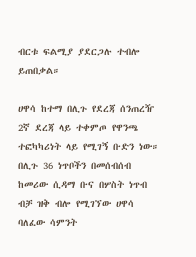ብርቱ ፍልሚያ ያደርጋሉ ተብሎ ይጠበቃል።

ሀዋሳ ከተማ በሊጉ የደረጃ ሰንጠረዥ 2ኛ ደረጃ ላይ ተቀምጦ የዋንጫ ተፎካካሪነት ላይ የሚገኝ ቡድን ነው። በሊጉ 36 ነጥቦችን በመሰብሰብ ከመሪው ሲዳማ ቡና በሦስት ነጥብ ብቻ ዝቅ ብሎ የሚገኘው ሀዋሳ ባለፈው ሳምንት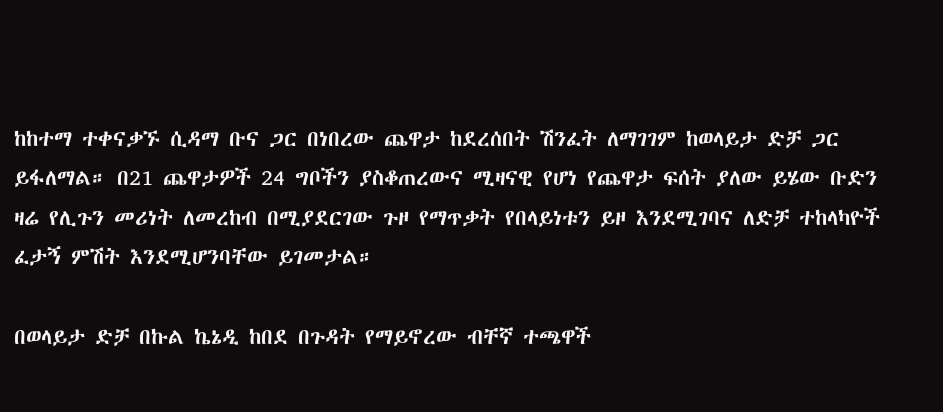ከከተማ ተቀናቃኙ ሲዳማ ቡና ጋር በነበረው ጨዋታ ከደረሰበት ሽንፈት ለማገገም ከወላይታ ድቻ ጋር ይፋለማል። በ21 ጨዋታዎች 24 ግቦችን ያስቆጠረውና ሚዛናዊ የሆነ የጨዋታ ፍሰት ያለው ይሄው ቡድን ዛሬ የሊጉን መሪነት ለመረከብ በሚያደርገው ጉዞ የማጥቃት የበላይነቱን ይዞ እንደሚገባና ለድቻ ተከላካዮች ፈታኝ ምሽት እንደሚሆንባቸው ይገመታል።

በወላይታ ድቻ በኩል ኬኔዲ ከበደ በጉዳት የማይኖረው ብቸኛ ተጫዋች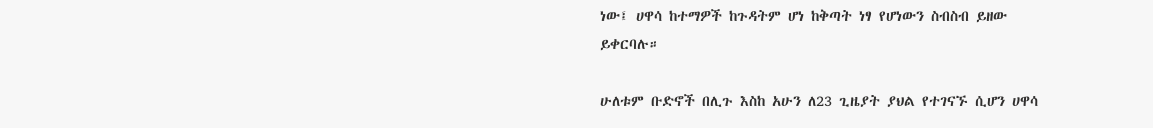ነው፤ ሀዋሳ ከተማዎች ከጉዳትም ሆነ ከቅጣት ነፃ የሆነውን ስብስብ ይዘው ይቀርባሉ።

ሁለቱም ቡድኖች በሊጉ እስከ አሁን ለ23 ጊዜያት ያህል የተገናኙ ሲሆን ሀዋሳ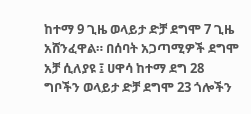ከተማ 9 ጊዜ ወላይታ ድቻ ደግሞ 7 ጊዜ አሸንፈዋል። በሰባት አጋጣሚዎች ደግሞ አቻ ሲለያዩ ፤ ሀዋሳ ከተማ ደግ 28 ግቦችን ወላይታ ድቻ ደግሞ 23 ጎሎችን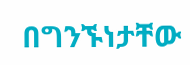በግንኙነታቸው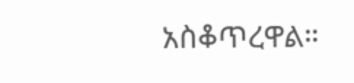አስቆጥረዋል።